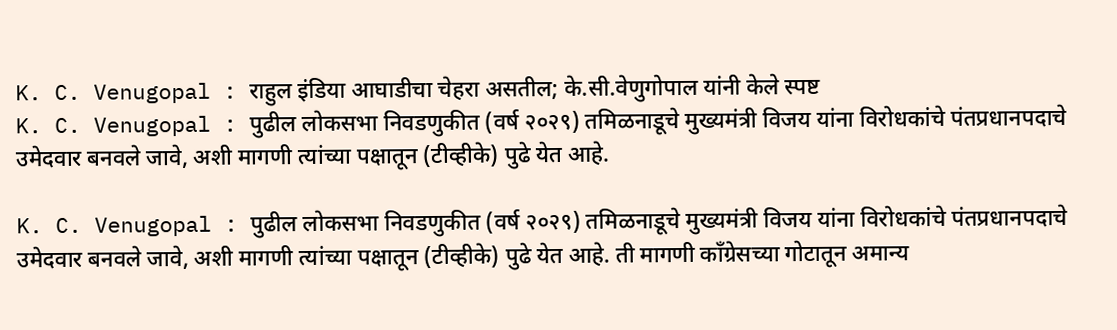K. C. Venugopal : राहुल इंडिया आघाडीचा चेहरा असतील; के.सी.वेणुगोपाल यांनी केले स्पष्ट
K. C. Venugopal : पुढील लोकसभा निवडणुकीत (वर्ष २०२९) तमिळनाडूचे मुख्यमंत्री विजय यांना विरोधकांचे पंतप्रधानपदाचे उमेदवार बनवले जावे, अशी मागणी त्यांच्या पक्षातून (टीव्हीके) पुढे येत आहे.

K. C. Venugopal : पुढील लोकसभा निवडणुकीत (वर्ष २०२९) तमिळनाडूचे मुख्यमंत्री विजय यांना विरोधकांचे पंतप्रधानपदाचे उमेदवार बनवले जावे, अशी मागणी त्यांच्या पक्षातून (टीव्हीके) पुढे येत आहे. ती मागणी कॉंग्रेसच्या गोटातून अमान्य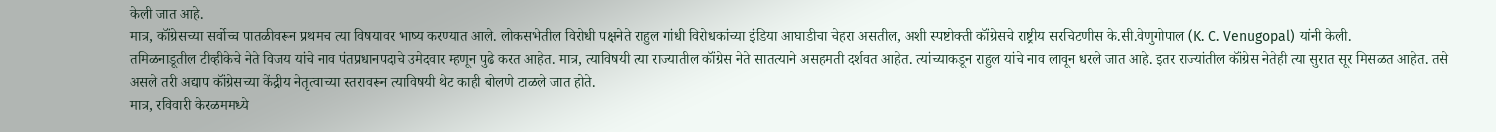केली जात आहे.
मात्र, कॉंग्रेसच्या सर्वोच्च पातळीवरून प्रथमच त्या विषयावर भाष्य करण्यात आले. लोकसभेतील विरोधी पक्षनेते राहुल गांधी विरोधकांच्या इंडिया आघाडीचा चेहरा असतील, अशी स्पष्टोक्ती कॉंग्रेसचे राष्ट्रीय सरचिटणीस के.सी.वेणुगोपाल (K. C. Venugopal) यांनी केली.
तमिळनाडूतील टीव्हीकेचे नेते विजय यांचे नाव पंतप्रधानपदाचे उमेदवार म्हणून पुढे करत आहेत. मात्र, त्याविषयी त्या राज्यातील कॉंग्रेस नेते सातत्याने असहमती दर्शवत आहेत. त्यांच्याकडून राहुल यांचे नाव लावून धरले जात आहे. इतर राज्यांतील कॉंग्रेस नेतेही त्या सुरात सूर मिसळत आहेत. तसे असले तरी अद्याप कॉंग्रेसच्या केंद्रीय नेतृत्वाच्या स्तरावरून त्याविषयी थेट काही बोलणे टाळले जात होते.
मात्र, रविवारी केरळममध्ये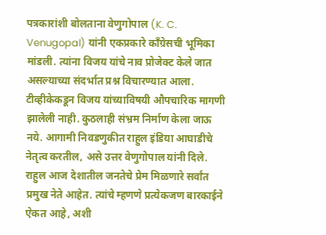पत्रकारांशी बोलताना वेणुगोपाल (K. C. Venugopal) यांनी एकप्रकारे कॉंग्रेसची भूमिका मांडली. त्यांना विजय यांचे नाव प्रोजेक्ट केले जात असल्याच्या संदर्भात प्रश्न विचारण्यात आला. टीव्हीकेकडून विजय यांच्याविषयी औपचारिक मागणी झालेली नाही. कुठलाही संभ्रम निर्माण केला जाऊ नये. आगामी निवडणुकीत राहुल इंडिया आघाडीचे नेतृत्व करतील, असे उत्तर वेणुगोपाल यांनी दिले.
राहुल आज देशातील जनतेचे प्रेम मिळणारे सर्वांत प्रमुख नेते आहेत. त्यांचे म्हणणे प्रत्येकजण बारकाईने ऐकत आहे, अशी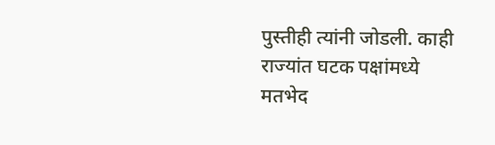पुस्तीही त्यांनी जोडली. काही राज्यांत घटक पक्षांमध्ये मतभेद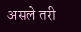असले तरी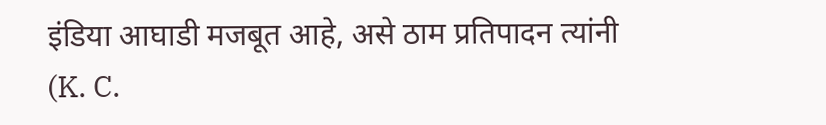इंडिया आघाडी मजबूत आहे, असे ठाम प्रतिपादन त्यांनी (K. C.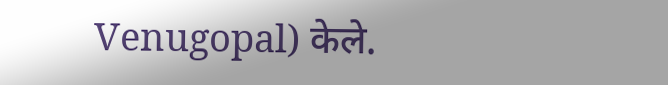Venugopal) केले.